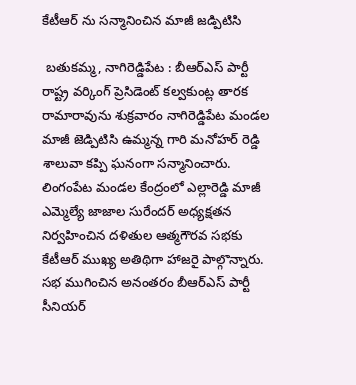కేటీఆర్ ను సన్మానించిన మాజీ జడ్పిటిసి

 బతుకమ్మ, నాగిరెడ్డిపేట : బీఆర్ఎస్ పార్టీ రాష్ట్ర వర్కింగ్ ప్రెసిడెంట్ కల్వకుంట్ల తారక రామారావును శుక్రవారం నాగిరెడ్డిపేట మండల మాజీ జెడ్పిటిసి ఉమ్మన్న గారి మనోహర్ రెడ్డి శాలువా కప్పి ఘనంగా సన్మానించారు. లింగంపేట మండల కేంద్రంలో ఎల్లారెడ్డి మాజీ ఎమ్మెల్యే జాజాల సురేందర్ అధ్యక్షతన నిర్వహించిన దళితుల ఆత్మగౌరవ సభకు కేటీఆర్ ముఖ్య అతిథిగా హాజరై పాల్గొన్నారు. సభ ముగించిన అనంతరం బీఆర్ఎస్ పార్టీ సీనియర్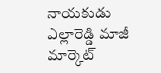నాయకుడు ఎల్లారెడ్డి మాజీ మార్కెట్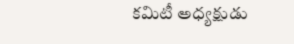కమిటీ అధ్యక్షుడు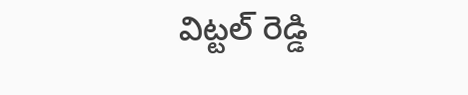విట్టల్ రెడ్డి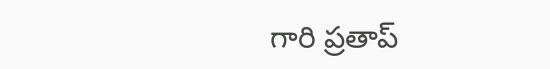గారి ప్రతాప్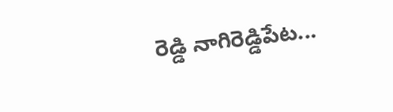రెడ్డి నాగిరెడ్డిపేట...